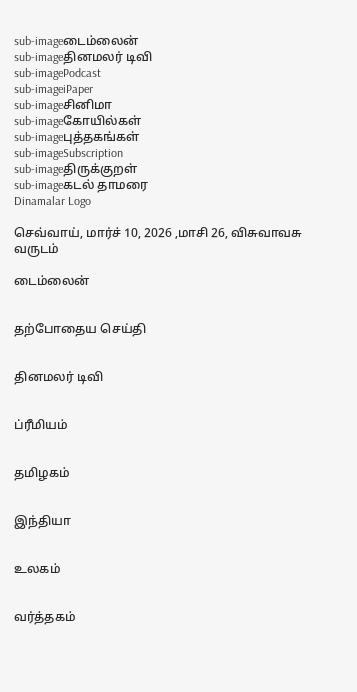sub-imageடைம்லைன்
sub-imageதினமலர் டிவி
sub-imagePodcast
sub-imageiPaper
sub-imageசினிமா
sub-imageகோயில்கள்
sub-imageபுத்தகங்கள்
sub-imageSubscription
sub-imageதிருக்குறள்
sub-imageகடல் தாமரை
Dinamalar Logo

செவ்வாய், மார்ச் 10, 2026 ,மாசி 26, விசுவாவசு வருடம்

டைம்லைன்


தற்போதைய செய்தி


தினமலர் டிவி


ப்ரீமியம்


தமிழகம்


இந்தியா


உலகம்


வர்த்தகம்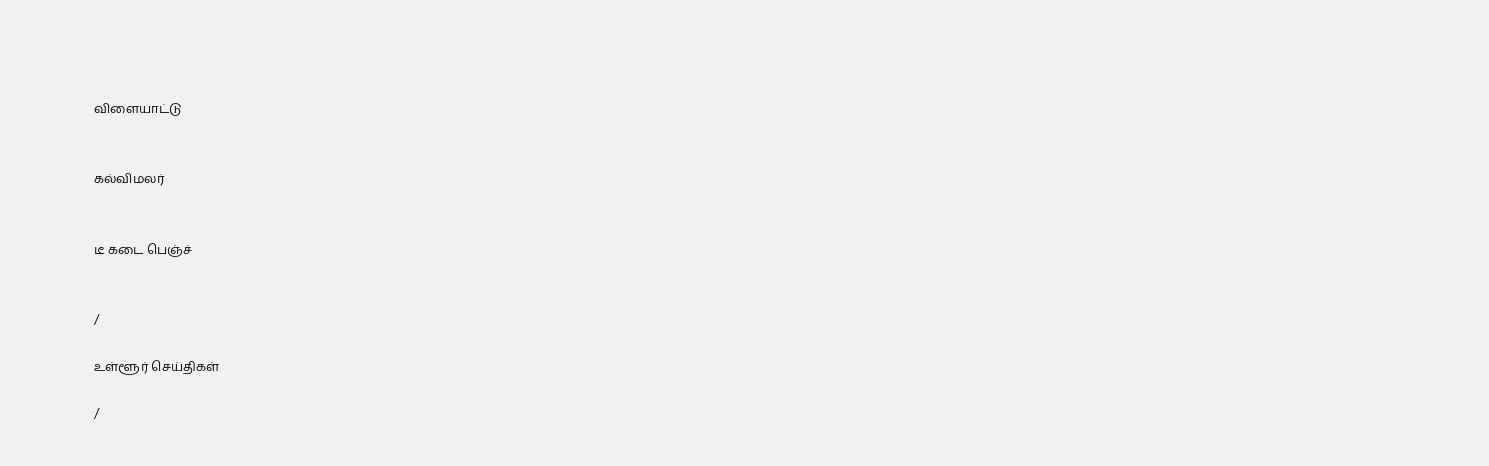விளையாட்டு


கல்விமலர்


டீ கடை பெஞ்ச்


/

உள்ளூர் செய்திகள்

/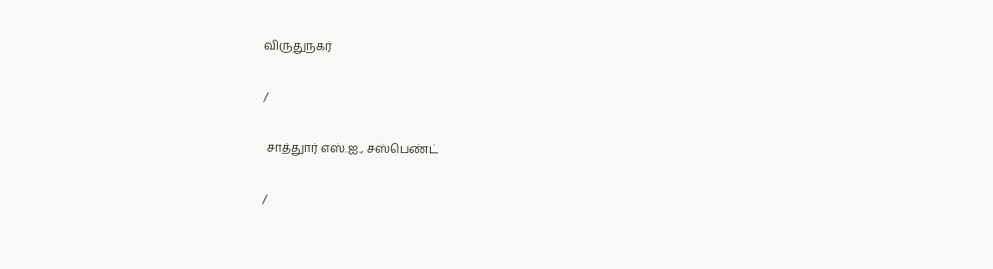விருதுநகர்

/

 சாத்துார் எஸ்.ஐ., சஸ்பெண்ட்

/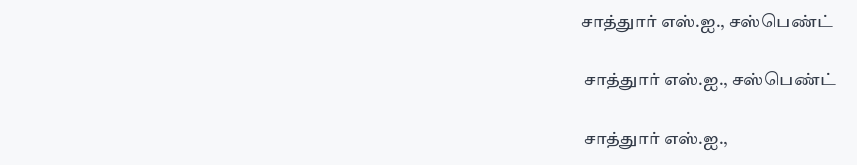சாத்துார் எஸ்.ஐ., சஸ்பெண்ட்

 சாத்துார் எஸ்.ஐ., சஸ்பெண்ட்

 சாத்துார் எஸ்.ஐ.,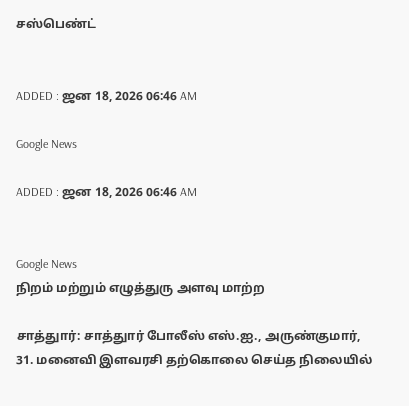சஸ்பெண்ட்


ADDED : ஜன 18, 2026 06:46 AM

Google News

ADDED : ஜன 18, 2026 06:46 AM


Google News
நிறம் மற்றும் எழுத்துரு அளவு மாற்ற

சாத்துார்: சாத்துார் போலீஸ் எஸ்.ஐ., அருண்குமார், 31. மனைவி இளவரசி தற்கொலை செய்த நிலையில்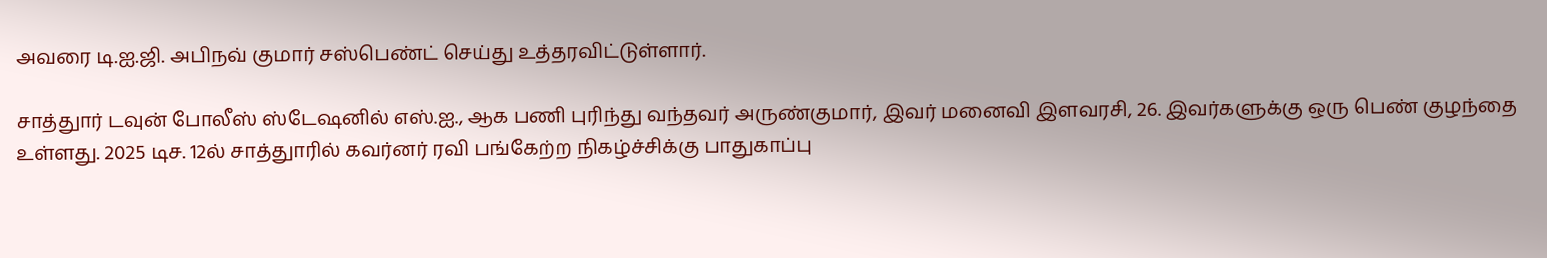அவரை டி.ஐ.ஜி. அபிநவ் குமார் சஸ்பெண்ட் செய்து உத்தரவிட்டுள்ளார்.

சாத்துார் டவுன் போலீஸ் ஸ்டேஷனில் எஸ்.ஐ., ஆக பணி புரிந்து வந்தவர் அருண்குமார், இவர் மனைவி இளவரசி, 26. இவர்களுக்கு ஒரு பெண் குழந்தை உள்ளது. 2025 டிச. 12ல் சாத்துாரில் கவர்னர் ரவி பங்கேற்ற நிகழ்ச்சிக்கு பாதுகாப்பு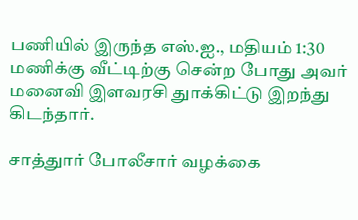பணியில் இருந்த எஸ்.ஐ., மதியம் 1:30 மணிக்கு வீட்டிற்கு சென்ற போது அவர் மனைவி இளவரசி துாக்கிட்டு இறந்து கிடந்தார்.

சாத்துார் போலீசார் வழக்கை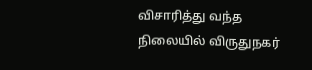விசாரித்து வந்த நிலையில் விருதுநகர்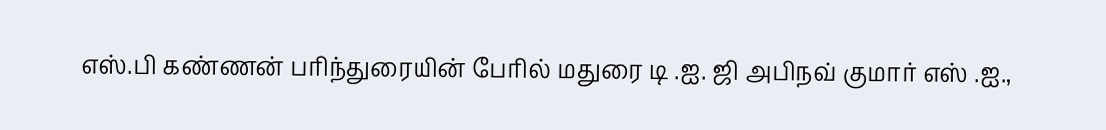எஸ்.பி கண்ணன் பரிந்துரையின் பேரில் மதுரை டி .ஐ. ஜி அபிநவ் குமார் எஸ் .ஐ.,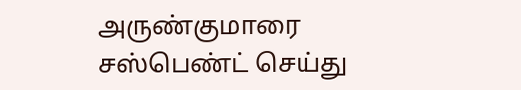அருண்குமாரை சஸ்பெண்ட் செய்து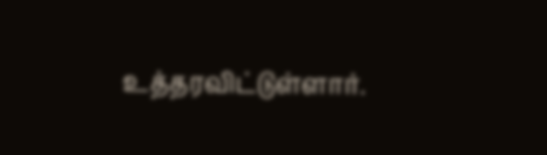உத்தரவிட்டுள்ளார்.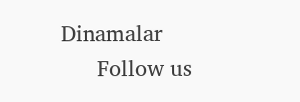Dinamalar
      Follow us